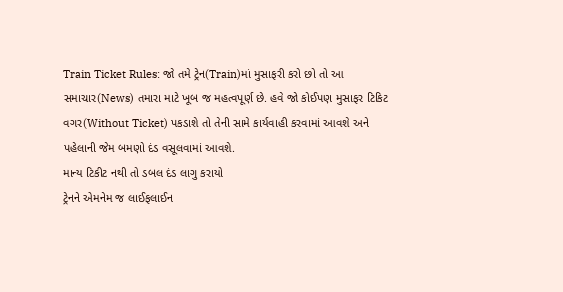Train Ticket Rules: જો તમે ટ્રેન(Train)માં મુસાફરી કરો છો તો આ સમાચાર(News) તમારા માટે ખૂબ જ મહત્વપૂર્ણ છે. હવે જો કોઈપણ મુસાફર ટિકિટ વગર(Without Ticket) પકડાશે તો તેની સામે કાર્યવાહી કરવામાં આવશે અને પહેલાની જેમ બમણો દંડ વસૂલવામાં આવશે.
માન્ય ટિકીટ નથી તો ડબલ દંડ લાગુ કરાયો
ટ્રેનને એમનેમ જ લાઈફલાઈન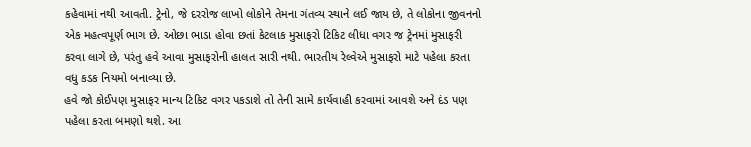કહેવામાં નથી આવતી. ટ્રેનો, જે દરરોજ લાખો લોકોને તેમના ગંતવ્ય સ્થાને લઈ જાય છે, તે લોકોના જીવનનો એક મહત્વપૂર્ણ ભાગ છે. ઓછા ભાડા હોવા છતાં કેટલાક મુસાફરો ટિકિટ લીધા વગર જ ટ્રેનમાં મુસાફરી કરવા લાગે છે, પરંતુ હવે આવા મુસાફરોની હાલત સારી નથી. ભારતીય રેલ્વેએ મુસાફરો માટે પહેલા કરતા વધુ કડક નિયમો બનાવ્યા છે.
હવે જો કોઈપણ મુસાફર માન્ય ટિકિટ વગર પકડાશે તો તેની સામે કાર્યવાહી કરવામાં આવશે અને દંડ પણ પહેલા કરતા બમણો થશે. આ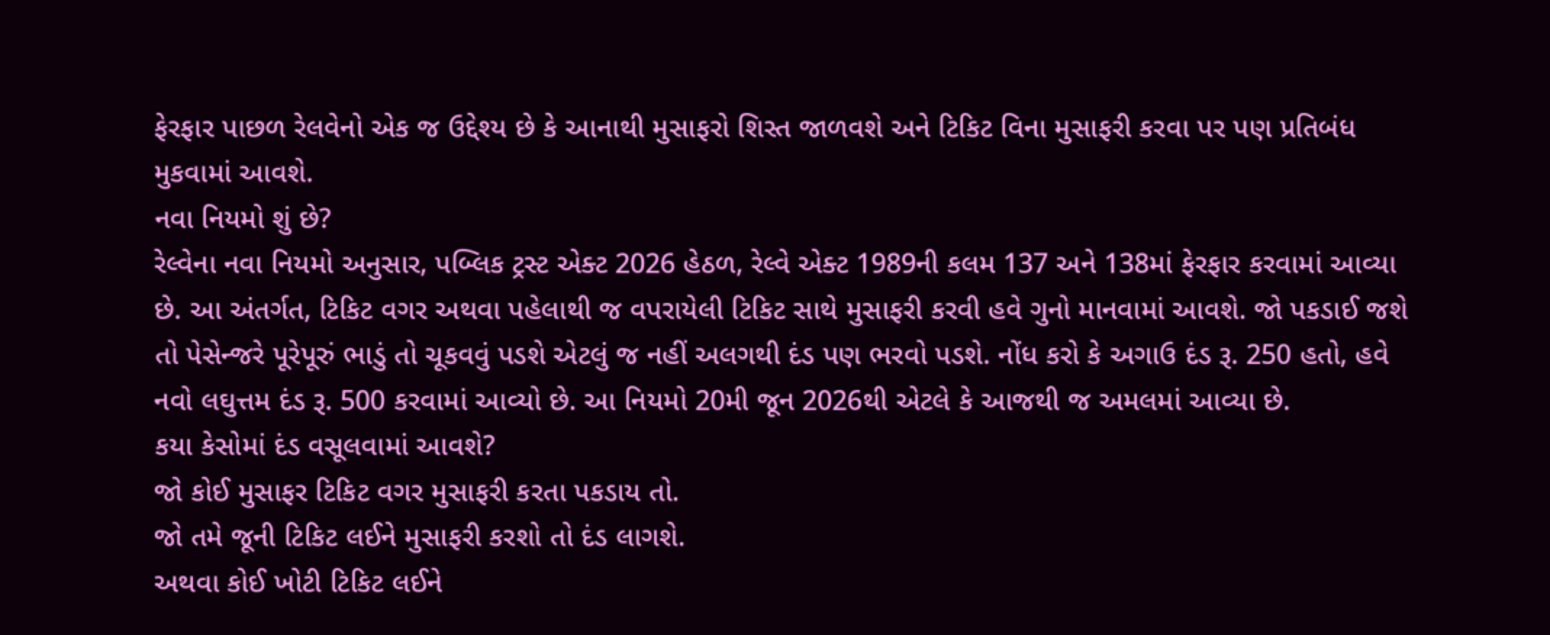ફેરફાર પાછળ રેલવેનો એક જ ઉદ્દેશ્ય છે કે આનાથી મુસાફરો શિસ્ત જાળવશે અને ટિકિટ વિના મુસાફરી કરવા પર પણ પ્રતિબંધ મુકવામાં આવશે.
નવા નિયમો શું છે?
રેલ્વેના નવા નિયમો અનુસાર, પબ્લિક ટ્રસ્ટ એક્ટ 2026 હેઠળ, રેલ્વે એક્ટ 1989ની કલમ 137 અને 138માં ફેરફાર કરવામાં આવ્યા છે. આ અંતર્ગત, ટિકિટ વગર અથવા પહેલાથી જ વપરાયેલી ટિકિટ સાથે મુસાફરી કરવી હવે ગુનો માનવામાં આવશે. જો પકડાઈ જશે તો પેસેન્જરે પૂરેપૂરું ભાડું તો ચૂકવવું પડશે એટલું જ નહીં અલગથી દંડ પણ ભરવો પડશે. નોંધ કરો કે અગાઉ દંડ રૂ. 250 હતો, હવે નવો લઘુત્તમ દંડ રૂ. 500 કરવામાં આવ્યો છે. આ નિયમો 20મી જૂન 2026થી એટલે કે આજથી જ અમલમાં આવ્યા છે.
કયા કેસોમાં દંડ વસૂલવામાં આવશે?
જો કોઈ મુસાફર ટિકિટ વગર મુસાફરી કરતા પકડાય તો.
જો તમે જૂની ટિકિટ લઈને મુસાફરી કરશો તો દંડ લાગશે.
અથવા કોઈ ખોટી ટિકિટ લઈને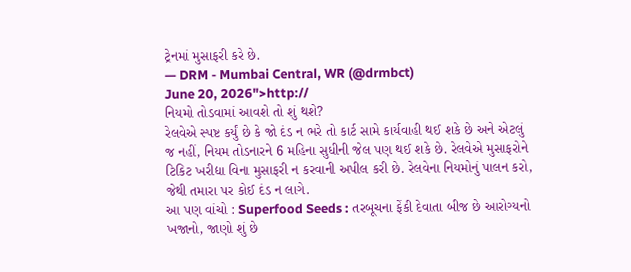ટ્રેનમાં મુસાફરી કરે છે.
— DRM - Mumbai Central, WR (@drmbct)
June 20, 2026">http://
નિયમો તોડવામાં આવશે તો શું થશે?
રેલવેએ સ્પષ્ટ કર્યું છે કે જો દંડ ન ભરે તો કાર્ટ સામે કાર્યવાહી થઈ શકે છે અને એટલું જ નહીં, નિયમ તોડનારને 6 મહિના સુધીની જેલ પણ થઈ શકે છે. રેલવેએ મુસાફરોને ટિકિટ ખરીદ્યા વિના મુસાફરી ન કરવાની અપીલ કરી છે. રેલવેના નિયમોનું પાલન કરો, જેથી તમારા પર કોઈ દંડ ન લાગે.
આ પણ વાંચો : Superfood Seeds : તરબૂચના ફેંકી દેવાતા બીજ છે આરોગ્યનો ખજાનો, જાણો શું છે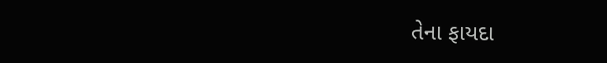તેના ફાયદા